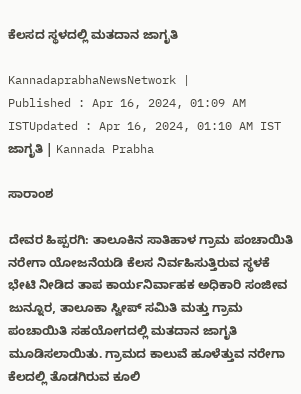ಕೆಲಸದ ಸ್ಥಳದಲ್ಲಿ ಮತದಾನ ಜಾಗೃತಿ

KannadaprabhaNewsNetwork |
Published : Apr 16, 2024, 01:09 AM ISTUpdated : Apr 16, 2024, 01:10 AM IST
ಜಾಗೃತಿ | Kannada Prabha

ಸಾರಾಂಶ

ದೇವರ ಹಿಪ್ಪರಗಿ: ತಾಲೂಕಿನ ಸಾತಿಹಾಳ ಗ್ರಾಮ ಪಂಚಾಯಿತಿ ನರೇಗಾ ಯೋಜನೆಯಡಿ ಕೆಲಸ ನಿರ್ವಹಿಸುತ್ತಿರುವ ಸ್ಥಳಕೆ ಭೇಟಿ ನೀಡಿದ ತಾಪ ಕಾರ್ಯನಿರ್ವಾಹಕ ಅಧಿಕಾರಿ ಸಂಜೀವ ಜುನ್ನೂರ, ತಾಲೂಕಾ ಸ್ವೀಪ್ ಸಮಿತಿ ಮತ್ತು ಗ್ರಾಮ ಪಂಚಾಯಿತಿ ಸಹಯೋಗದಲ್ಲಿ ಮತದಾನ ಜಾಗೃತಿ ಮೂಡಿಸಲಾಯಿತು. ಗ್ರಾಮದ ಕಾಲುವೆ ಹೂಳೆತ್ತುವ ನರೇಗಾ ಕೆಲದಲ್ಲಿ ತೊಡಗಿರುವ ಕೂಲಿ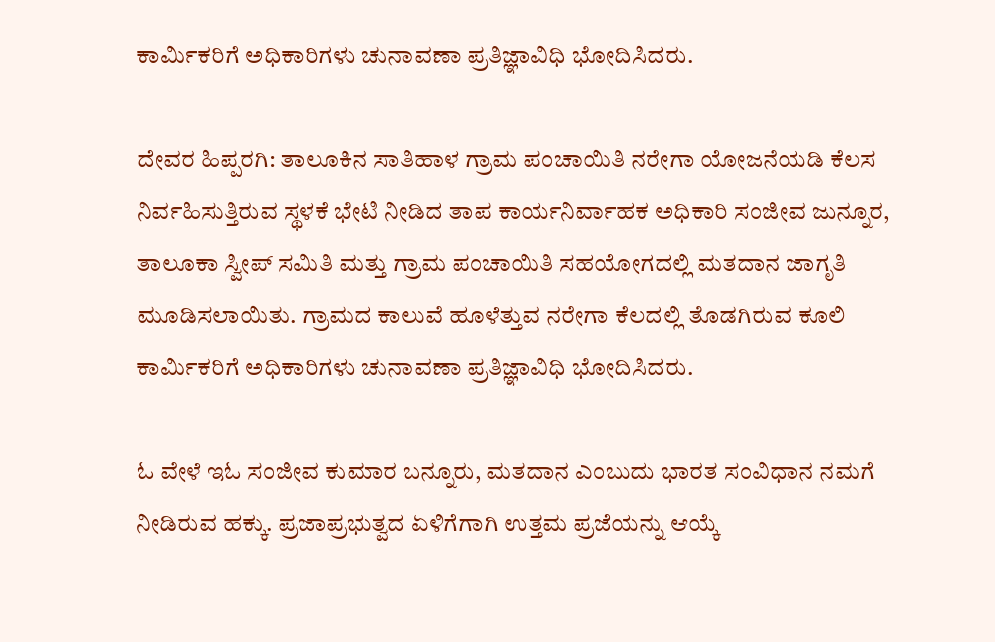ಕಾರ್ಮಿಕರಿಗೆ ಅಧಿಕಾರಿಗಳು ಚುನಾವಣಾ ಪ್ರತಿಜ್ಞಾವಿಧಿ ಭೋದಿಸಿದರು.

ದೇವರ ಹಿಪ್ಪರಗಿ: ತಾಲೂಕಿನ ಸಾತಿಹಾಳ ಗ್ರಾಮ ಪಂಚಾಯಿತಿ ನರೇಗಾ ಯೋಜನೆಯಡಿ ಕೆಲಸ ನಿರ್ವಹಿಸುತ್ತಿರುವ ಸ್ಥಳಕೆ ಭೇಟಿ ನೀಡಿದ ತಾಪ ಕಾರ್ಯನಿರ್ವಾಹಕ ಅಧಿಕಾರಿ ಸಂಜೀವ ಜುನ್ನೂರ, ತಾಲೂಕಾ ಸ್ವೀಪ್ ಸಮಿತಿ ಮತ್ತು ಗ್ರಾಮ ಪಂಚಾಯಿತಿ ಸಹಯೋಗದಲ್ಲಿ ಮತದಾನ ಜಾಗೃತಿ ಮೂಡಿಸಲಾಯಿತು. ಗ್ರಾಮದ ಕಾಲುವೆ ಹೂಳೆತ್ತುವ ನರೇಗಾ ಕೆಲದಲ್ಲಿ ತೊಡಗಿರುವ ಕೂಲಿ ಕಾರ್ಮಿಕರಿಗೆ ಅಧಿಕಾರಿಗಳು ಚುನಾವಣಾ ಪ್ರತಿಜ್ಞಾವಿಧಿ ಭೋದಿಸಿದರು.

ಓ ವೇಳೆ ಇಓ ಸಂಜೀವ ಕುಮಾರ ಬನ್ನೂರು, ಮತದಾನ ಎಂಬುದು ಭಾರತ ಸಂವಿಧಾನ ನಮಗೆ ನೀಡಿರುವ ಹಕ್ಕು. ಪ್ರಜಾಪ್ರಭುತ್ವದ ಏಳಿಗೆಗಾಗಿ ಉತ್ತಮ ಪ್ರಜೆಯನ್ನು ಆಯ್ಕೆ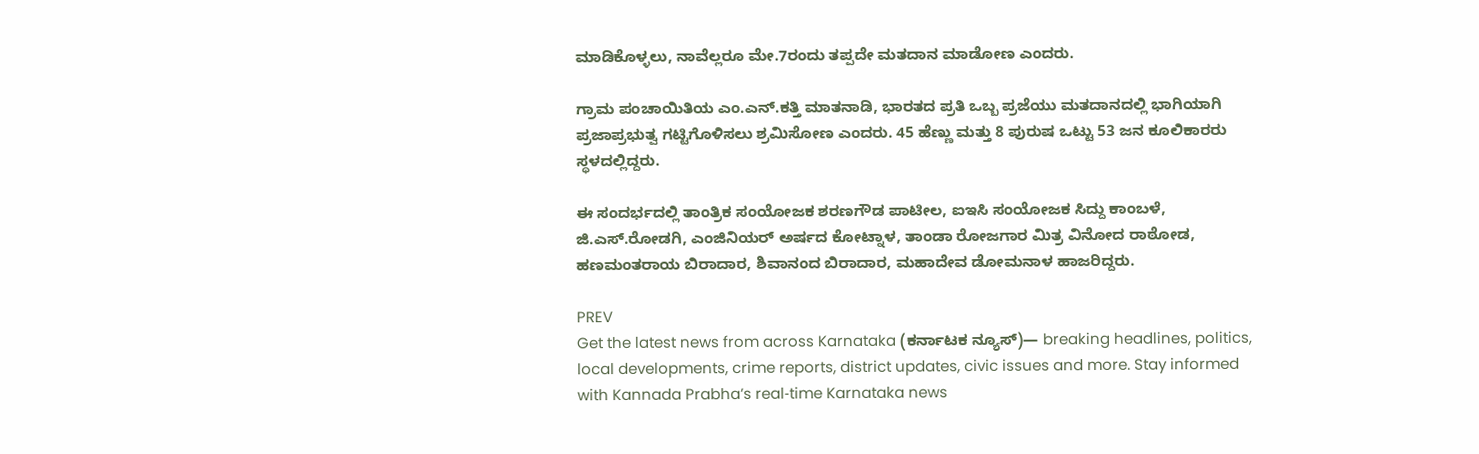ಮಾಡಿಕೊಳ್ಳಲು, ನಾವೆಲ್ಲರೂ ಮೇ.7ರಂದು ತಪ್ಪದೇ ಮತದಾನ ಮಾಡೋಣ ಎಂದರು.

ಗ್ರಾಮ ಪಂಚಾಯಿತಿಯ ಎಂ.ಎನ್.ಕತ್ತಿ ಮಾತನಾಡಿ, ಭಾರತದ ಪ್ರತಿ ಒಬ್ಬ ಪ್ರಜೆಯು ಮತದಾನದಲ್ಲಿ ಭಾಗಿಯಾಗಿ ಪ್ರಜಾಪ್ರಭುತ್ವ ಗಟ್ಟಿಗೊಳಿಸಲು ಶ್ರಮಿಸೋಣ ಎಂದರು. 45 ಹೆಣ್ಣು ಮತ್ತು 8 ಪುರುಷ ಒಟ್ಟು 53 ಜನ ಕೂಲಿಕಾರರು ಸ್ಥಳದಲ್ಲಿದ್ದರು.

ಈ ಸಂದರ್ಭದಲ್ಲಿ ತಾಂತ್ರಿಕ ಸಂಯೋಜಕ ಶರಣಗೌಡ ಪಾಟೀಲ, ಐಇಸಿ ಸಂಯೋಜಕ ಸಿದ್ದು ಕಾಂಬಳೆ, ಜಿ.ಎಸ್.ರೋಡಗಿ, ಎಂಜಿನಿಯರ್ ಅರ್ಷದ ಕೋಟ್ನಾಳ, ತಾಂಡಾ ರೋಜಗಾರ ಮಿತ್ರ ವಿನೋದ ರಾಠೋಡ, ಹಣಮಂತರಾಯ ಬಿರಾದಾರ, ಶಿವಾನಂದ ಬಿರಾದಾರ, ಮಹಾದೇವ ಡೋಮನಾಳ ಹಾಜರಿದ್ದರು.

PREV
Get the latest news from across Karnataka (ಕರ್ನಾಟಕ ನ್ಯೂಸ್)— breaking headlines, politics, local developments, crime reports, district updates, civic issues and more. Stay informed with Kannada Prabha’s real‑time Karnataka news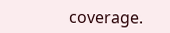coverage.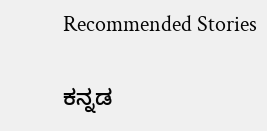Recommended Stories

ಕನ್ನಡ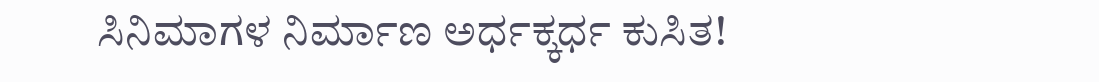ಸಿನಿಮಾಗಳ ನಿರ್ಮಾಣ ಅರ್ಧಕ್ಕರ್ಧ ಕುಸಿತ!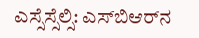ಎಸ್ಸೆಸ್ಸೆಲ್ಸಿ: ಎಸ್‌ಬಿಆರ್‌ನ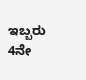ಇಬ್ಬರು 4ನೇ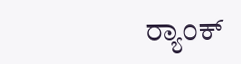ರ್‍ಯಾಂಕ್